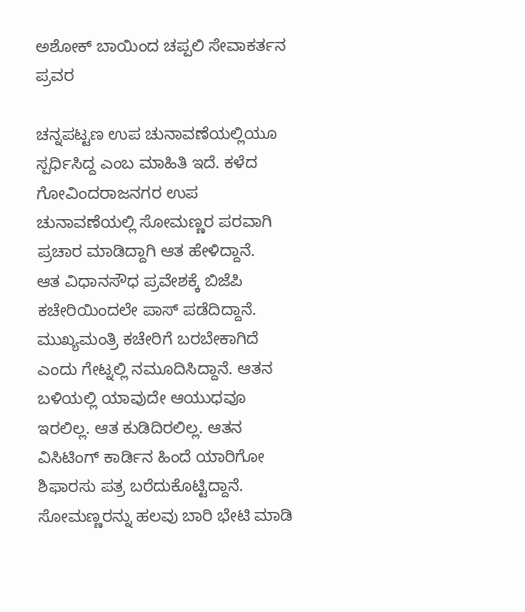ಅಶೋಕ್ ಬಾಯಿಂದ ಚಪ್ಪಲಿ ಸೇವಾಕರ್ತನ ಪ್ರವರ

ಚನ್ನಪಟ್ಟಣ ಉಪ ಚುನಾವಣೆಯಲ್ಲಿಯೂ ಸ್ಪರ್ಧಿಸಿದ್ದ ಎಂಬ ಮಾಹಿತಿ ಇದೆ. ಕಳೆದ ಗೋವಿಂದರಾಜನಗರ ಉಪ ಚುನಾವಣೆಯಲ್ಲಿ ಸೋಮಣ್ಣರ ಪರವಾಗಿ ಪ್ರಚಾರ ಮಾಡಿದ್ದಾಗಿ ಆತ ಹೇಳಿದ್ದಾನೆ.
ಆತ ವಿಧಾನಸೌಧ ಪ್ರವೇಶಕ್ಕೆ ಬಿಜೆಪಿ ಕಚೇರಿಯಿಂದಲೇ ಪಾಸ್ ಪಡೆದಿದ್ದಾನೆ. ಮುಖ್ಯಮಂತ್ರಿ ಕಚೇರಿಗೆ ಬರಬೇಕಾಗಿದೆ ಎಂದು ಗೇಟ್ನಲ್ಲಿ ನಮೂದಿಸಿದ್ದಾನೆ. ಆತನ ಬಳಿಯಲ್ಲಿ ಯಾವುದೇ ಆಯುಧವೂ ಇರಲಿಲ್ಲ. ಆತ ಕುಡಿದಿರಲಿಲ್ಲ. ಆತನ ವಿಸಿಟಿಂಗ್ ಕಾರ್ಡಿನ ಹಿಂದೆ ಯಾರಿಗೋ ಶಿಫಾರಸು ಪತ್ರ ಬರೆದುಕೊಟ್ಟಿದ್ದಾನೆ.
ಸೋಮಣ್ಣರನ್ನು ಹಲವು ಬಾರಿ ಭೇಟಿ ಮಾಡಿ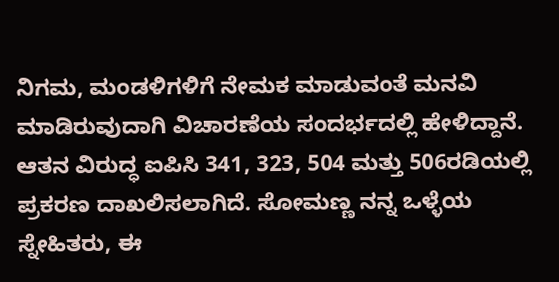ನಿಗಮ, ಮಂಡಳಿಗಳಿಗೆ ನೇಮಕ ಮಾಡುವಂತೆ ಮನವಿ ಮಾಡಿರುವುದಾಗಿ ವಿಚಾರಣೆಯ ಸಂದರ್ಭದಲ್ಲಿ ಹೇಳಿದ್ದಾನೆ. ಆತನ ವಿರುದ್ಧ ಐಪಿಸಿ 341, 323, 504 ಮತ್ತು 506ರಡಿಯಲ್ಲಿ ಪ್ರಕರಣ ದಾಖಲಿಸಲಾಗಿದೆ. ಸೋಮಣ್ಣ ನನ್ನ ಒಳ್ಳೆಯ ಸ್ನೇಹಿತರು, ಈ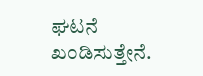ಘಟನೆ ಖಂಡಿಸುತ್ತೇನೆ.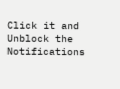Click it and Unblock the Notifications